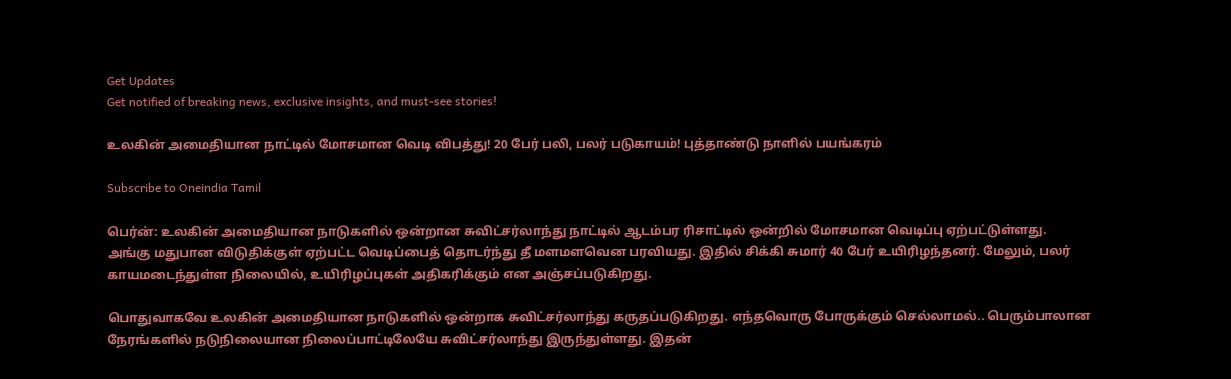Get Updates
Get notified of breaking news, exclusive insights, and must-see stories!

உலகின் அமைதியான நாட்டில் மோசமான வெடி விபத்து! 20 பேர் பலி, பலர் படுகாயம்! புத்தாண்டு நாளில் பயங்கரம்

Subscribe to Oneindia Tamil

பெர்ன்: உலகின் அமைதியான நாடுகளில் ஒன்றான சுவிட்சர்லாந்து நாட்டில் ஆடம்பர ரிசாட்டில் ஒன்றில் மோசமான வெடிப்பு ஏற்பட்டுள்ளது. அங்கு மதுபான விடுதிக்குள் ஏற்பட்ட வெடிப்பைத் தொடர்ந்து தீ மளமளவென பரவியது. இதில் சிக்கி சுமார் 40 பேர் உயிரிழந்தனர். மேலும், பலர் காயமடைந்துள்ள நிலையில், உயிரிழப்புகள் அதிகரிக்கும் என அஞ்சப்படுகிறது.

பொதுவாகவே உலகின் அமைதியான நாடுகளில் ஒன்றாக சுவிட்சர்லாந்து கருதப்படுகிறது. எந்தவொரு போருக்கும் செல்லாமல்.. பெரும்பாலான நேரங்களில் நடுநிலையான நிலைப்பாட்டிலேயே சுவிட்சர்லாந்து இருந்துள்ளது. இதன்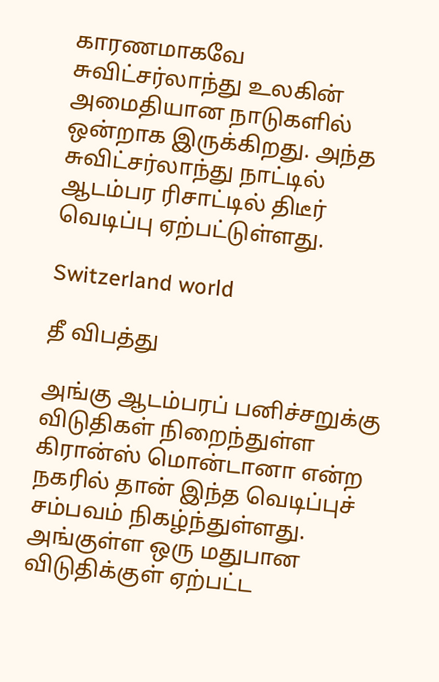காரணமாகவே சுவிட்சர்லாந்து உலகின் அமைதியான நாடுகளில் ஒன்றாக இருக்கிறது. அந்த சுவிட்சர்லாந்து நாட்டில் ஆடம்பர ரிசாட்டில் திடீர் வெடிப்பு ஏற்பட்டுள்ளது.

Switzerland world

தீ விபத்து

அங்கு ஆடம்பரப் பனிச்சறுக்கு விடுதிகள் நிறைந்துள்ள கிரான்ஸ் மொன்டானா என்ற நகரில் தான் இந்த வெடிப்புச் சம்பவம் நிகழ்ந்துள்ளது. அங்குள்ள ஒரு மதுபான விடுதிக்குள் ஏற்பட்ட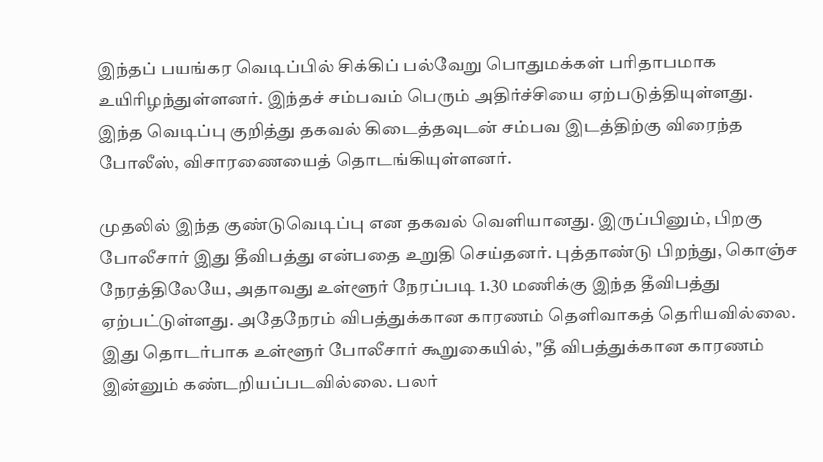இந்தப் பயங்கர வெடிப்பில் சிக்கிப் பல்வேறு பொதுமக்கள் பரிதாபமாக உயிரிழந்துள்ளனர். இந்தச் சம்பவம் பெரும் அதிர்ச்சியை ஏற்படுத்தியுள்ளது. இந்த வெடிப்பு குறித்து தகவல் கிடைத்தவுடன் சம்பவ இடத்திற்கு விரைந்த போலீஸ், விசாரணையைத் தொடங்கியுள்ளனர்.

முதலில் இந்த குண்டுவெடிப்பு என தகவல் வெளியானது. இருப்பினும், பிறகு போலீசார் இது தீவிபத்து என்பதை உறுதி செய்தனர். புத்தாண்டு பிறந்து, கொஞ்ச நேரத்திலேயே, அதாவது உள்ளூர் நேரப்படி 1.30 மணிக்கு இந்த தீவிபத்து ஏற்பட்டுள்ளது. அதேநேரம் விபத்துக்கான காரணம் தெளிவாகத் தெரியவில்லை. இது தொடர்பாக உள்ளூர் போலீசார் கூறுகையில், "தீ விபத்துக்கான காரணம் இன்னும் கண்டறியப்படவில்லை. பலர்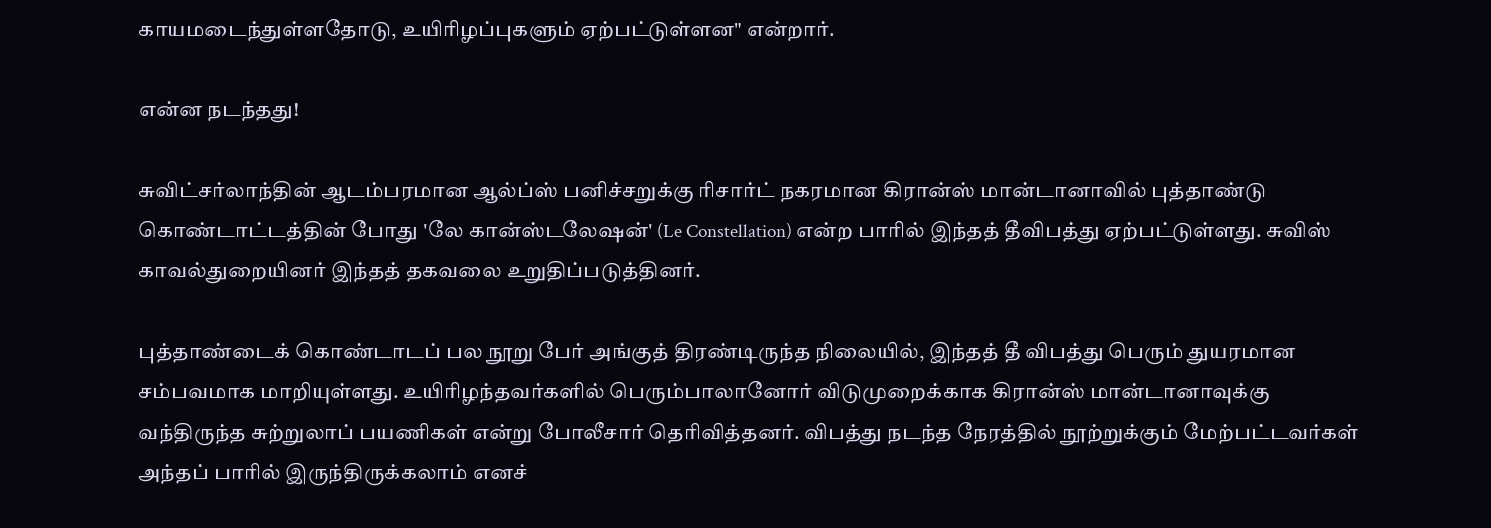காயமடைந்துள்ளதோடு, உயிரிழப்புகளும் ஏற்பட்டுள்ளன" என்றார்.

என்ன நடந்தது!

சுவிட்சர்லாந்தின் ஆடம்பரமான ஆல்ப்ஸ் பனிச்சறுக்கு ரிசார்ட் நகரமான கிரான்ஸ் மான்டானாவில் புத்தாண்டு கொண்டாட்டத்தின் போது 'லே கான்ஸ்டலேஷன்' (Le Constellation) என்ற பாரில் இந்தத் தீவிபத்து ஏற்பட்டுள்ளது. சுவிஸ் காவல்துறையினர் இந்தத் தகவலை உறுதிப்படுத்தினர்.

புத்தாண்டைக் கொண்டாடப் பல நூறு பேர் அங்குத் திரண்டிருந்த நிலையில், இந்தத் தீ விபத்து பெரும் துயரமான சம்பவமாக மாறியுள்ளது. உயிரிழந்தவர்களில் பெரும்பாலானோர் விடுமுறைக்காக கிரான்ஸ் மான்டானாவுக்கு வந்திருந்த சுற்றுலாப் பயணிகள் என்று போலீசார் தெரிவித்தனர். விபத்து நடந்த நேரத்தில் நூற்றுக்கும் மேற்பட்டவர்கள் அந்தப் பாரில் இருந்திருக்கலாம் எனச்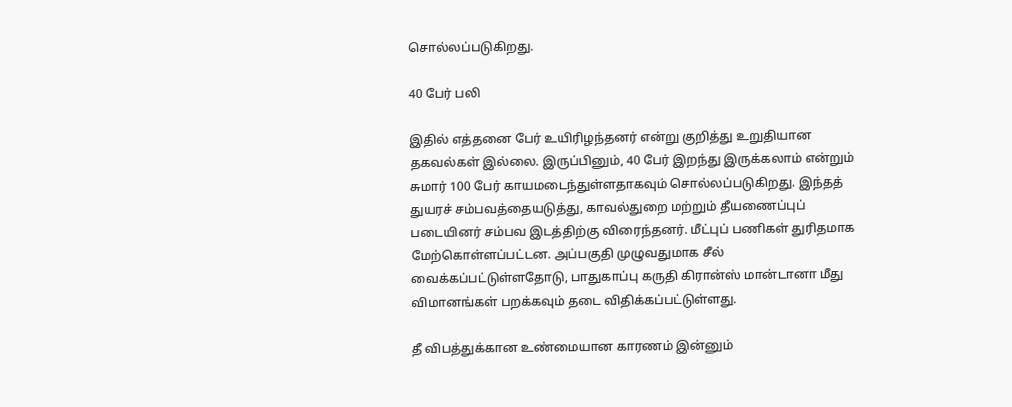சொல்லப்படுகிறது.

40 பேர் பலி

இதில் எத்தனை பேர் உயிரிழந்தனர் என்று குறித்து உறுதியான தகவல்கள் இல்லை. இருப்பினும், 40 பேர் இறந்து இருக்கலாம் என்றும் சுமார் 100 பேர் காயமடைந்துள்ளதாகவும் சொல்லப்படுகிறது. இந்தத் துயரச் சம்பவத்தையடுத்து, காவல்துறை மற்றும் தீயணைப்புப் படையினர் சம்பவ இடத்திற்கு விரைந்தனர். மீட்புப் பணிகள் துரிதமாக மேற்கொள்ளப்பட்டன. அப்பகுதி முழுவதுமாக சீல் வைக்கப்பட்டுள்ளதோடு, பாதுகாப்பு கருதி கிரான்ஸ் மான்டானா மீது விமானங்கள் பறக்கவும் தடை விதிக்கப்பட்டுள்ளது.

தீ விபத்துக்கான உண்மையான காரணம் இன்னும்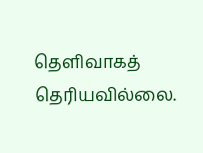தெளிவாகத் தெரியவில்லை.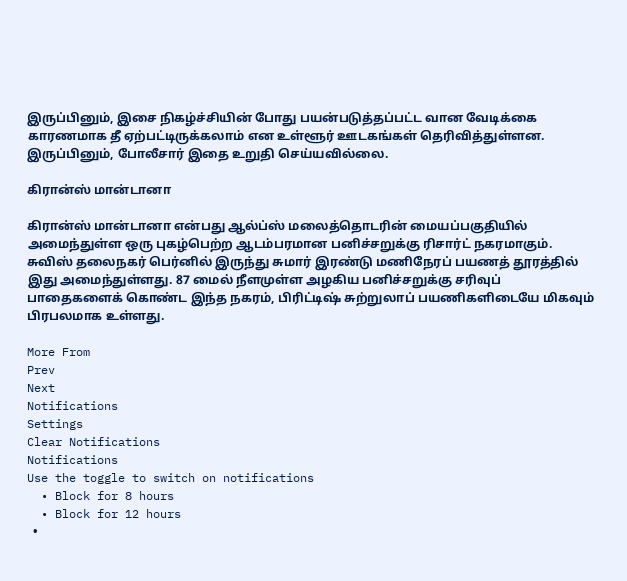இருப்பினும், இசை நிகழ்ச்சியின் போது பயன்படுத்தப்பட்ட வான வேடிக்கை காரணமாக தீ ஏற்பட்டிருக்கலாம் என உள்ளூர் ஊடகங்கள் தெரிவித்துள்ளன. இருப்பினும், போலீசார் இதை உறுதி செய்யவில்லை.

கிரான்ஸ் மான்டானா

கிரான்ஸ் மான்டானா என்பது ஆல்ப்ஸ் மலைத்தொடரின் மையப்பகுதியில் அமைந்துள்ள ஒரு புகழ்பெற்ற ஆடம்பரமான பனிச்சறுக்கு ரிசார்ட் நகரமாகும். சுவிஸ் தலைநகர் பெர்னில் இருந்து சுமார் இரண்டு மணிநேரப் பயணத் தூரத்தில் இது அமைந்துள்ளது. 87 மைல் நீளமுள்ள அழகிய பனிச்சறுக்கு சரிவுப் பாதைகளைக் கொண்ட இந்த நகரம், பிரிட்டிஷ் சுற்றுலாப் பயணிகளிடையே மிகவும் பிரபலமாக உள்ளது.

More From
Prev
Next
Notifications
Settings
Clear Notifications
Notifications
Use the toggle to switch on notifications
  • Block for 8 hours
  • Block for 12 hours
  •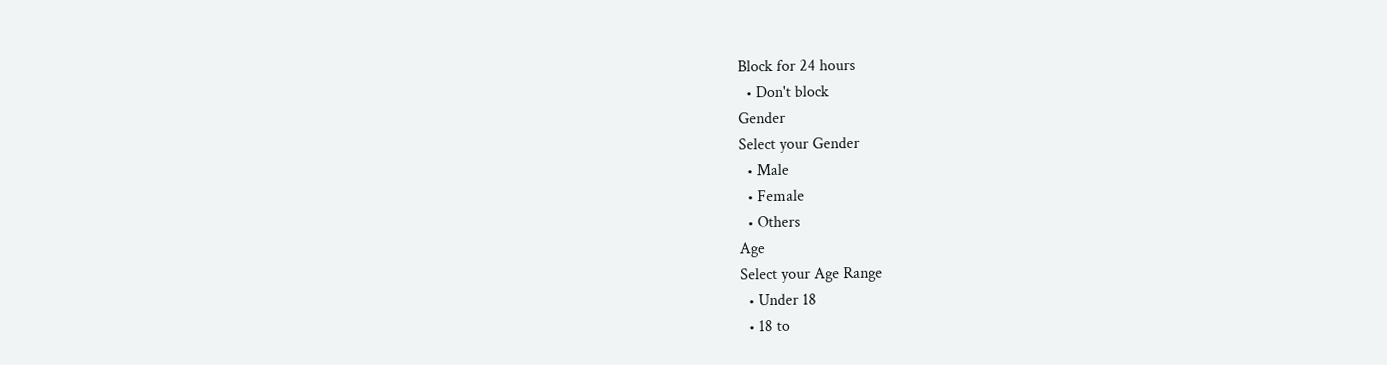Block for 24 hours
  • Don't block
Gender
Select your Gender
  • Male
  • Female
  • Others
Age
Select your Age Range
  • Under 18
  • 18 to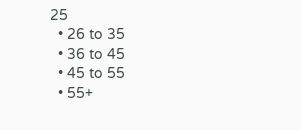25
  • 26 to 35
  • 36 to 45
  • 45 to 55
  • 55+